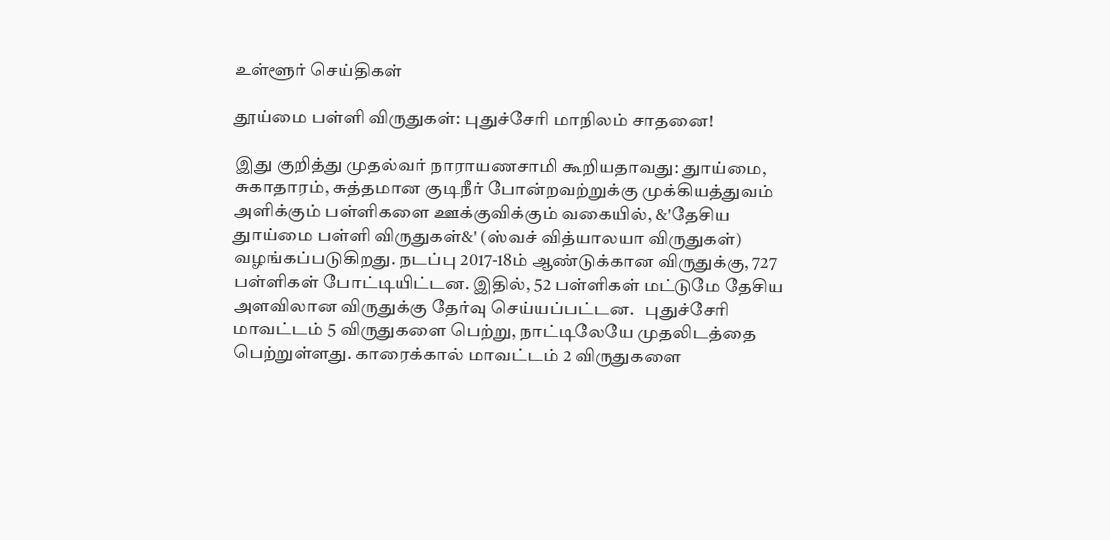உள்ளூர் செய்திகள்

தூய்மை பள்ளி விருதுகள்: புதுச்சேரி மாநிலம் சாதனை!

இது குறித்து முதல்வர் நாராயணசாமி கூறியதாவது: துாய்மை, சுகாதாரம், சுத்தமான குடிநீர் போன்றவற்றுக்கு முக்கியத்துவம் அளிக்கும் பள்ளிகளை ஊக்குவிக்கும் வகையில், &'தேசிய துாய்மை பள்ளி விருதுகள்&' (ஸ்வச் வித்யாலயா விருதுகள்) வழங்கப்படுகிறது. நடப்பு 2017-18ம் ஆண்டுக்கான விருதுக்கு, 727 பள்ளிகள் போட்டியிட்டன. இதில், 52 பள்ளிகள் மட்டுமே தேசிய அளவிலான விருதுக்கு தேர்வு செய்யப்பட்டன.   புதுச்சேரி மாவட்டம் 5 விருதுகளை பெற்று, நாட்டிலேயே முதலிடத்தை பெற்றுள்ளது. காரைக்கால் மாவட்டம் 2 விருதுகளை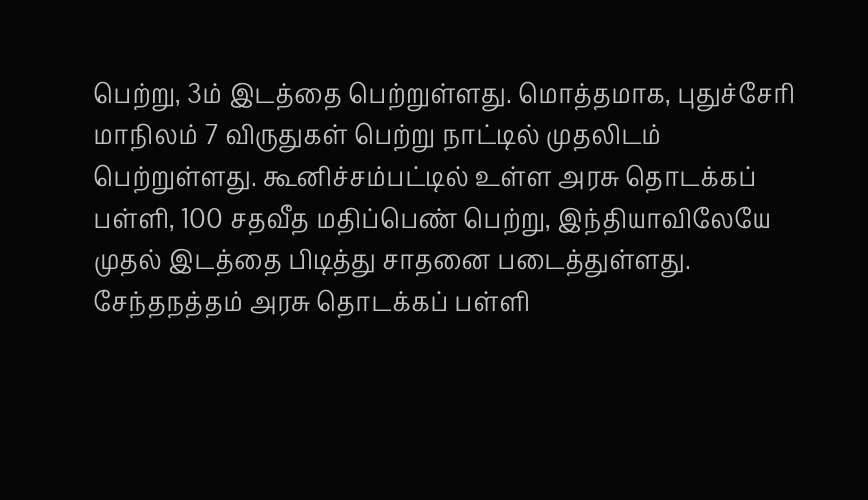பெற்று, 3ம் இடத்தை பெற்றுள்ளது. மொத்தமாக, புதுச்சேரி மாநிலம் 7 விருதுகள் பெற்று நாட்டில் முதலிடம் பெற்றுள்ளது. கூனிச்சம்பட்டில் உள்ள அரசு தொடக்கப் பள்ளி, 100 சதவீத மதிப்பெண் பெற்று, இந்தியாவிலேயே முதல் இடத்தை பிடித்து சாதனை படைத்துள்ளது.   சேந்தநத்தம் அரசு தொடக்கப் பள்ளி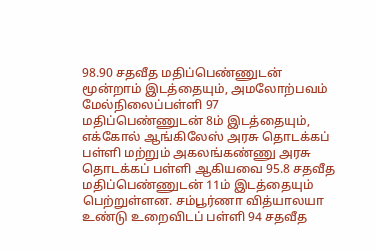98.90 சதவீத மதிப்பெண்ணுடன் மூன்றாம் இடத்தையும், அமலோற்பவம் மேல்நிலைப்பள்ளி 97 மதிப்பெண்ணுடன் 8ம் இடத்தையும், எக்கோல் ஆங்கிலேஸ் அரசு தொடக்கப் பள்ளி மற்றும் அகலங்கண்ணு அரசு தொடக்கப் பள்ளி ஆகியவை 95.8 சதவீத மதிப்பெண்ணுடன் 11ம் இடத்தையும் பெற்றுள்ளன. சம்பூர்ணா வித்யாலயா உண்டு உறைவிடப் பள்ளி 94 சதவீத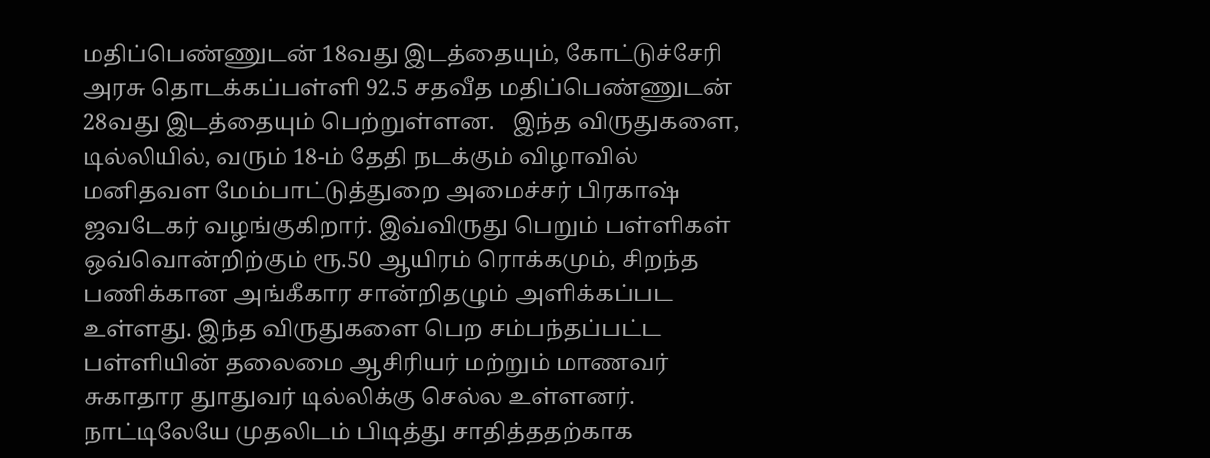மதிப்பெண்ணுடன் 18வது இடத்தையும், கோட்டுச்சேரி அரசு தொடக்கப்பள்ளி 92.5 சதவீத மதிப்பெண்ணுடன் 28வது இடத்தையும் பெற்றுள்ளன.   இந்த விருதுகளை, டில்லியில், வரும் 18-ம் தேதி நடக்கும் விழாவில் மனிதவள மேம்பாட்டுத்துறை அமைச்சர் பிரகாஷ் ஜவடேகர் வழங்குகிறார். இவ்விருது பெறும் பள்ளிகள் ஒவ்வொன்றிற்கும் ரூ.50 ஆயிரம் ரொக்கமும், சிறந்த பணிக்கான அங்கீகார சான்றிதழும் அளிக்கப்பட உள்ளது. இந்த விருதுகளை பெற சம்பந்தப்பட்ட பள்ளியின் தலைமை ஆசிரியர் மற்றும் மாணவர் சுகாதார துாதுவர் டில்லிக்கு செல்ல உள்ளனர். நாட்டிலேயே முதலிடம் பிடித்து சாதித்ததற்காக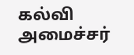கல்வி அமைச்சர்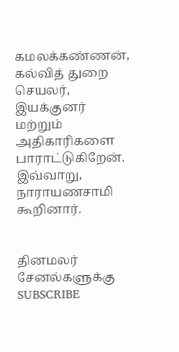கமலக்கண்ணன், கல்வித் துறை செயலர், இயக்குனர் மற்றும் அதிகாரிகளை பாராட்டுகிறேன். இவ்வாறு, நாராயணசாமி கூறினார்.


தினமலர் சேனல்களுக்கு SUBSCRIBE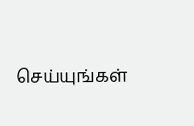செய்யுங்கள்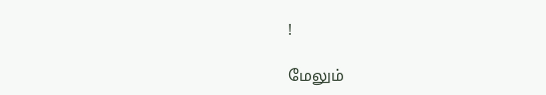!

மேலும்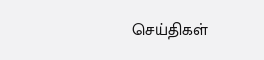செய்திகள்